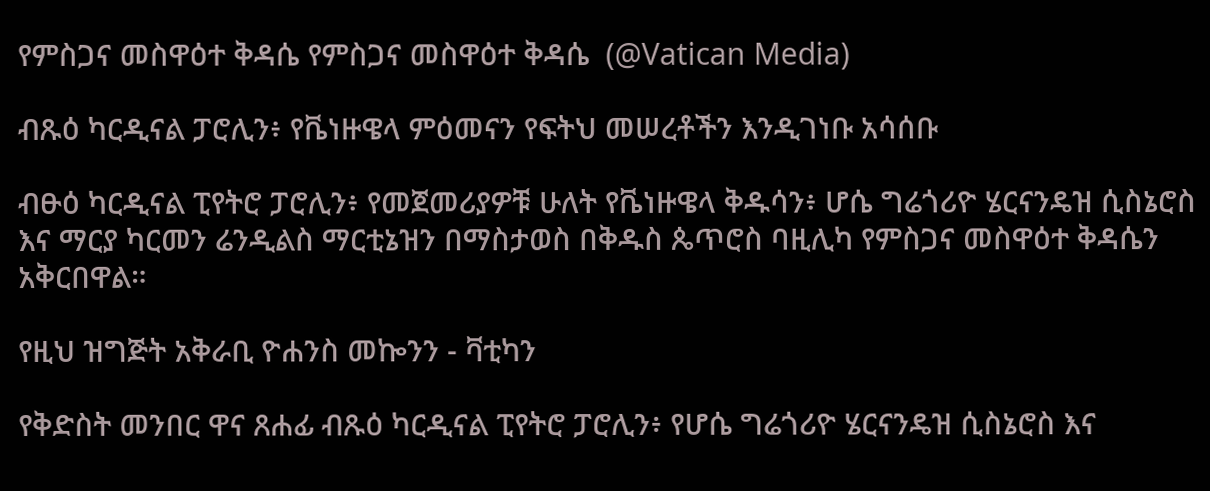የምስጋና መስዋዕተ ቅዳሴ የምስጋና መስዋዕተ ቅዳሴ  (@Vatican Media)

ብጹዕ ካርዲናል ፓሮሊን፥ የቬነዙዌላ ምዕመናን የፍትህ መሠረቶችን እንዲገነቡ አሳሰቡ

ብፁዕ ካርዲናል ፒየትሮ ፓሮሊን፥ የመጀመሪያዎቹ ሁለት የቬነዙዌላ ቅዱሳን፥ ሆሴ ግሬጎሪዮ ሄርናንዴዝ ሲስኔሮስ እና ማርያ ካርመን ሬንዲልስ ማርቲኔዝን በማስታወስ በቅዱስ ጴጥሮስ ባዚሊካ የምስጋና መስዋዕተ ቅዳሴን አቅርበዋል።

የዚህ ዝግጅት አቅራቢ ዮሐንስ መኰንን - ቫቲካን

የቅድስት መንበር ዋና ጸሐፊ ብጹዕ ካርዲናል ፒየትሮ ፓሮሊን፥ የሆሴ ግሬጎሪዮ ሄርናንዴዝ ሲስኔሮስ እና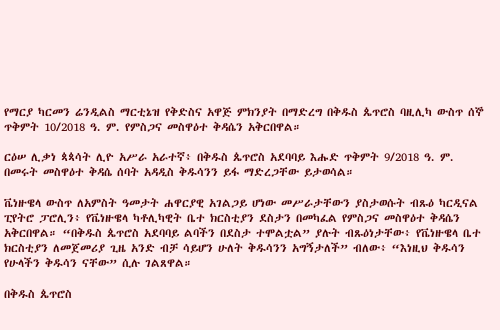የማርያ ካርመን ሬንዲልስ ማርቲኔዝ የቅድስና አዋጅ ምክንያት በማድረግ በቅዱስ ጴጥሮስ ባዚሊካ ውስጥ ሰኞ ጥቅምት 10/2018 ዓ. ም. የምስጋና መስዋዕተ ቅዳሴን አቅርበዋል።

ርዕሠ ሊቃነ ጳጳሳት ሊዮ አሥራ አራተኛ፥ በቅዱስ ጴጥሮስ አደባባይ እሑድ ጥቅምት 9/2018 ዓ. ም. በመሩት መስዋዕተ ቅዳሴ ሰባት አዳዲስ ቅዱሳንን ይፋ ማድረጋቸው ይታወሳል።

ቬነዙዌላ ውስጥ ለአምስት ዓመታት ሐዋርያዊ አገልጋይ ሆነው መሥራታቸውን ያስታወሱት ብጹዕ ካርዲናል ፒየትሮ ፓሮሊን፥ የቬነዙዌላ ካቶሊካዊት ቤተ ክርስቲያን ደስታን በመካፈል የምስጋና መስዋዕተ ቅዳሴን አቅርበዋል። “በቅዱስ ጴጥሮስ አደባባይ ልባችን በደስታ ተሞልቷል” ያሉት ብጹዕነታቸው፥ የቬነዙዌላ ቤተ ክርስቲያን ለመጀመሪያ ጊዜ አንድ ብቻ ሳይሆን ሁለት ቅዱሳንን አግኝታለች” ብለው፥ “እነዚህ ቅዱሳን የሁላችን ቅዱሳን ናቸው” ሲሉ ገልጸዋል።

በቅዱስ ጴጥሮስ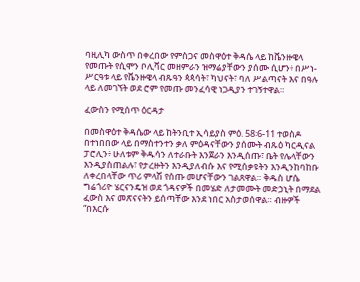ባዚሊካ ውስጥ በቀረበው የምስጋና መስዋዕተ ቅዳሴ ላይ ከቬንዙዌላ የመጡት የሲሞን ቦሊቫር መዘምራን ዝማሬያቸውን ያሰሙ ሲሆን፥ በሥነ-ሥርዓቱ ላይ የቬንዙዌላ ብጹዓን ጳጳሳት፣ ካህናት፣ ባለ ሥልጣናት እና በዓሉ ላይ ለመገኘት ወደ ሮም የመጡ መንፈሳዊ ነጋዲያን ተገኝተዋል።

ፈውስን የሚሰጥ ዕርዳታ

በመስዋዕተ ቅዳሴው ላይ ከትንቢተ ኢሳይያስ ምዕ. 58፡6-11 ተወስዶ በተነበበው ላይ በማስተንተን ቃለ ምዕዳናቸውን ያሰሙት ብጹዕ ካርዲናል ፓሮሊን፥ ሁለቱም ቅዱሳን ለተራቡት እንጀራን እንዲሰጡ፣ ቤት የሌላቸውን እንዲያስጠልሉ፣ የታረዙትን እንዲያለብሱ እና የሚሰቃዩትን እንዲንከባከቡ ለቀረበላቸው ጥሪ ምላሽ የሰጡ መሆናቸውን ገልጸዋል። ቅዱስ ሆሴ ግሬጎሪዮ ሄርናንዴዝ ወደ ጎዳናዎች በመሄድ ለታመሙት መድኃኒት በማደል ፈውስ እና መጽናናትን ይሰጣቸው እንደ ነበር አስታወሰዋል። ብዙዎች “በእርሱ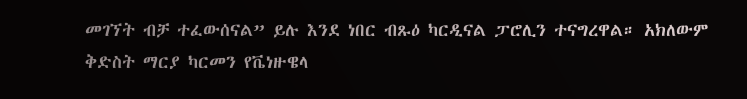መገኘት ብቻ ተፈውሰናል” ይሉ እንደ ነበር ብጹዕ ካርዲናል ፓሮሊን ተናግረዋል። አክለውም ቅድስት ማርያ ካርመን የቬነዙዌላ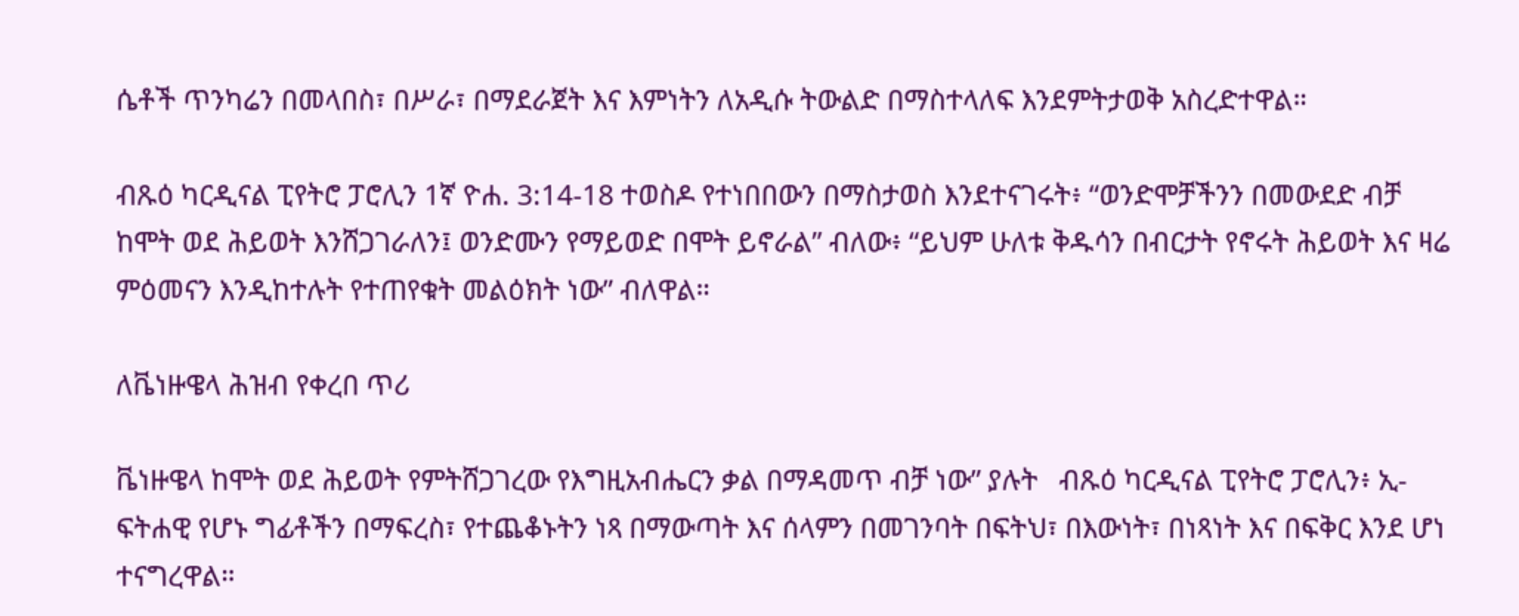ሴቶች ጥንካሬን በመላበስ፣ በሥራ፣ በማደራጀት እና እምነትን ለአዲሱ ትውልድ በማስተላለፍ እንደምትታወቅ አስረድተዋል።

ብጹዕ ካርዲናል ፒየትሮ ፓሮሊን 1ኛ ዮሐ. 3:14-18 ተወስዶ የተነበበውን በማስታወስ እንደተናገሩት፥ “ወንድሞቻችንን በመውደድ ብቻ ከሞት ወደ ሕይወት እንሸጋገራለን፤ ወንድሙን የማይወድ በሞት ይኖራል” ብለው፥ “ይህም ሁለቱ ቅዱሳን በብርታት የኖሩት ሕይወት እና ዛሬ ምዕመናን እንዲከተሉት የተጠየቁት መልዕክት ነው” ብለዋል።

ለቬነዙዌላ ሕዝብ የቀረበ ጥሪ

ቬነዙዌላ ከሞት ወደ ሕይወት የምትሸጋገረው የእግዚአብሔርን ቃል በማዳመጥ ብቻ ነው” ያሉት   ብጹዕ ካርዲናል ፒየትሮ ፓሮሊን፥ ኢ-ፍትሐዊ የሆኑ ግፊቶችን በማፍረስ፣ የተጨቆኑትን ነጻ በማውጣት እና ሰላምን በመገንባት በፍትህ፣ በእውነት፣ በነጻነት እና በፍቅር እንደ ሆነ ተናግረዋል።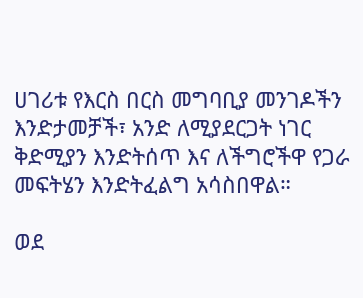ሀገሪቱ የእርስ በርስ መግባቢያ መንገዶችን እንድታመቻች፣ አንድ ለሚያደርጋት ነገር ቅድሚያን እንድትሰጥ እና ለችግሮችዋ የጋራ መፍትሄን እንድትፈልግ አሳስበዋል።

ወደ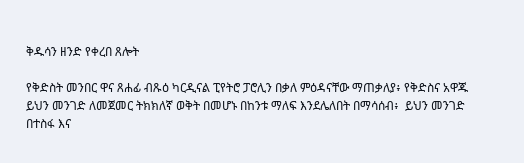ቅዱሳን ዘንድ የቀረበ ጸሎት

የቅድስት መንበር ዋና ጸሐፊ ብጹዕ ካርዲናል ፒየትሮ ፓሮሊን በቃለ ምዕዳናቸው ማጠቃለያ፥ የቅድስና አዋጁ ይህን መንገድ ለመጀመር ትክክለኛ ወቅት በመሆኑ በከንቱ ማለፍ እንደሌለበት በማሳሰብ፥  ይህን መንገድ በተስፋ እና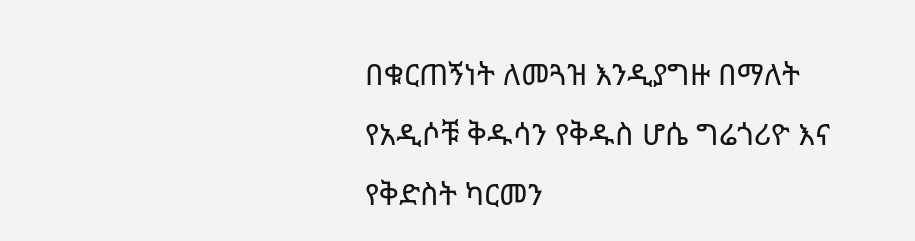በቁርጠኝነት ለመጓዝ እንዲያግዙ በማለት የአዲሶቹ ቅዱሳን የቅዱስ ሆሴ ግሬጎሪዮ እና የቅድስት ካርመን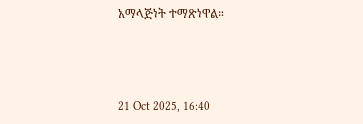አማላጅነት ተማጽነዋል።



21 Oct 2025, 16:40